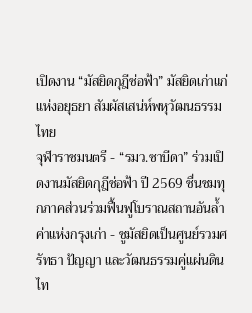เปิดงาน “มัสยิดกุฎีช่อฟ้า” มัสยิดเก่าแก่แห่งอยุธยา สัมผัสเสน่ห์พหุวัฒนธรรมไทย
จุฬาราชมนตรี - “รมว.ซาบีดา” ร่วมเปิดงานมัสยิดกุฎีช่อฟ้า ปี 2569 ชื่นชมทุกภาคส่วนร่วมฟื้นฟูโบราณสถานอันล้ำค่าแห่งกรุงเก่า - ชูมัสยิดเป็นศูนย์รวมศรัทธา ปัญญา และวัฒนธรรมคู่แผ่นดินไท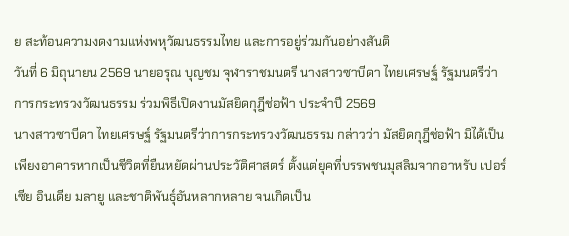ย สะท้อนความงดงามแห่งพหุวัฒนธรรมไทย และการอยู่ร่วมกันอย่างสันติ
วันที่ 6 มิถุนายน 2569 นายอรุณ บุญชม จุฬาราชมนตรี นางสาวซาบีดา ไทยเศรษฐ์ รัฐมนตรีว่าการกระทรวงวัฒนธรรม ร่วมพิธีเปิดงานมัสยิดกุฎีช่อฟ้า ประจำปี 2569
นางสาวซาบีดา ไทยเศรษฐ์ รัฐมนตรีว่าการกระทรวงวัฒนธรรม กล่าวว่า มัสยิดกุฎีช่อฟ้า มิได้เป็นเพียงอาคารหากเป็นชีวิตที่ยืนหยัดผ่านประวัติศาสตร์ ตั้งแต่ยุคที่บรรพชนมุสลิมจากอาหรับ เปอร์เซีย อินเดีย มลายู และชาติพันธุ์อันหลากหลาย จนเกิดเป็น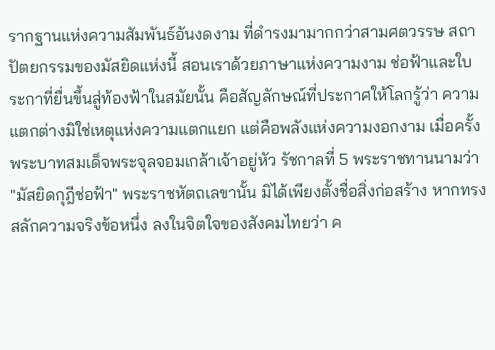รากฐานแห่งความสัมพันธ์อันงดงาม ที่ดำรงมามากกว่าสามศตวรรษ สถาปัตยกรรมของมัสยิดแห่งนี้ สอนเราด้วยภาษาแห่งความงาม ช่อฟ้าและใบระกาที่ยื่นขึ้นสู่ท้องฟ้าในสมัยนั้น คือสัญลักษณ์ที่ประกาศให้โลกรู้ว่า ความแตกต่างมิใช่เหตุแห่งความแตกแยก แต่คือพลังแห่งความงอกงาม เมื่อครั้งพระบาทสมเด็จพระจุลจอมเกล้าเจ้าอยู่หัว รัชกาลที่ 5 พระราชทานนามว่า "มัสยิดกุฎีช่อฟ้า" พระราชหัตถเลขานั้น มิได้เพียงตั้งชื่อสิ่งก่อสร้าง หากทรงสลักความจริงข้อหนึ่ง ลงในจิตใจของสังคมไทยว่า ค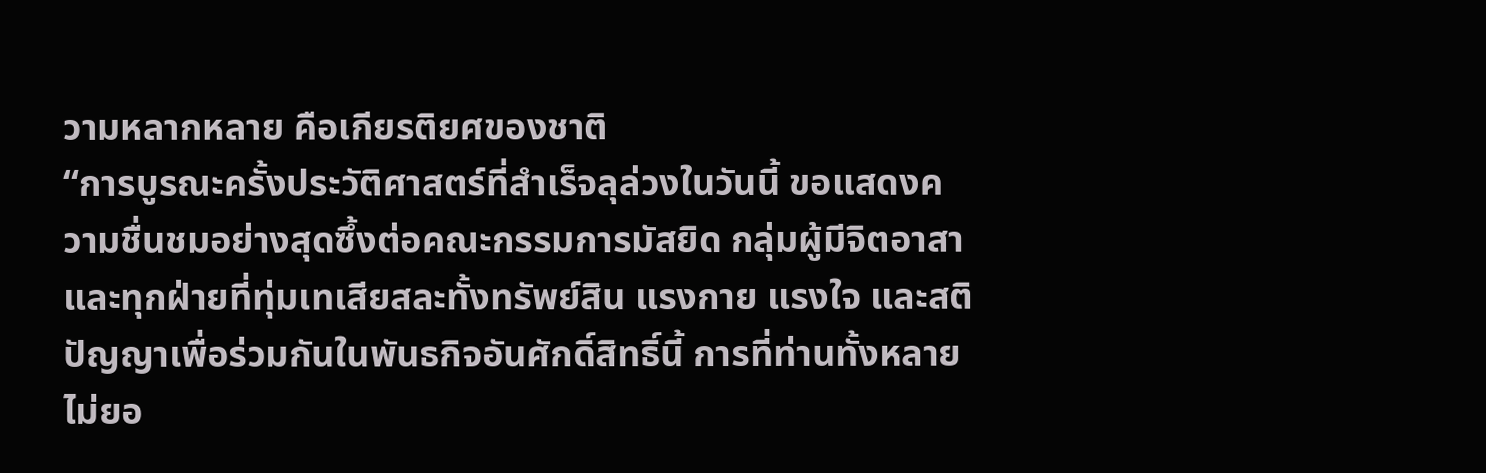วามหลากหลาย คือเกียรติยศของชาติ
“การบูรณะครั้งประวัติศาสตร์ที่สำเร็จลุล่วงในวันนี้ ขอแสดงความชื่นชมอย่างสุดซึ้งต่อคณะกรรมการมัสยิด กลุ่มผู้มีจิตอาสา และทุกฝ่ายที่ทุ่มเทเสียสละทั้งทรัพย์สิน แรงกาย แรงใจ และสติปัญญาเพื่อร่วมกันในพันธกิจอันศักดิ์สิทธิ์นี้ การที่ท่านทั้งหลายไม่ยอ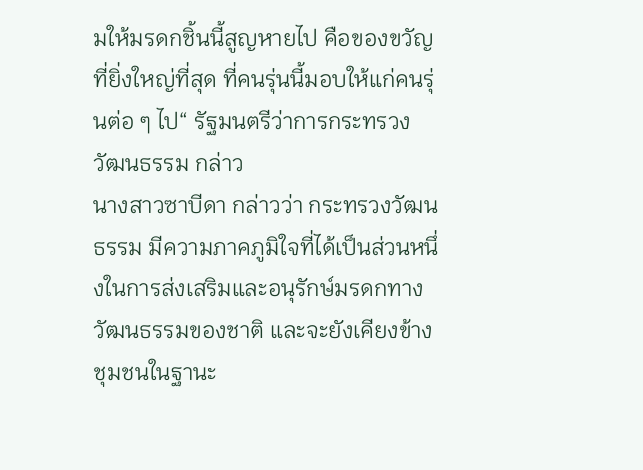มให้มรดกชิ้นนี้สูญหายไป คือของขวัญที่ยิ่งใหญ่ที่สุด ที่คนรุ่นนี้มอบให้แก่คนรุ่นต่อ ๆ ไป“ รัฐมนตรีว่าการกระทรวงวัฒนธรรม กล่าว
นางสาวซาบีดา กล่าวว่า กระทรวงวัฒนธรรม มีความภาคภูมิใจที่ได้เป็นส่วนหนึ่งในการส่งเสริมและอนุรักษ์มรดกทางวัฒนธรรมของชาติ และจะยังเคียงข้างชุมชนในฐานะ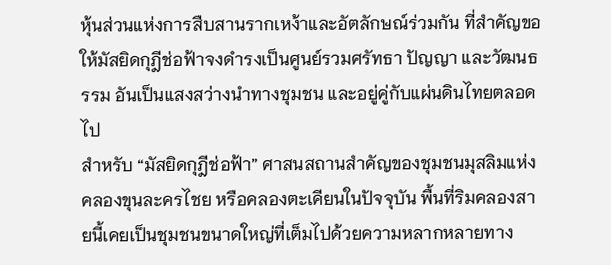หุ้นส่วนแห่งการสืบสานรากเหง้าและอัตลักษณ์ร่วมกัน ที่สำคัญขอให้มัสยิดกุฎีช่อฟ้าจงดำรงเป็นศูนย์รวมศรัทธา ปัญญา และวัฒนธรรม อันเป็นแสงสว่างนำทางชุมชน และอยู่คู่กับแผ่นดินไทยตลอดไป
สำหรับ “มัสยิดกุฎีช่อฟ้า” ศาสนสถานสำคัญของชุมชนมุสลิมแห่งคลองขุนละครไชย หรือคลองตะเคียนในปัจจุบัน พื้นที่ริมคลองสายนี้เคยเป็นชุมชนขนาดใหญ่ที่เต็มไปด้วยความหลากหลายทาง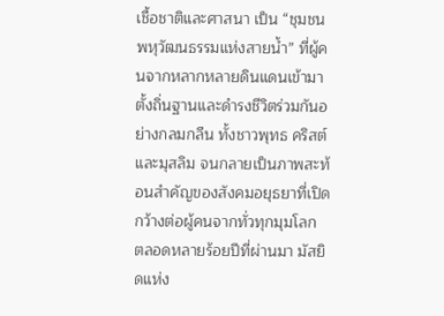เชื้อชาติและศาสนา เป็น “ชุมชนพหุวัฒนธรรมแห่งสายน้ำ” ที่ผู้คนจากหลากหลายดินแดนเข้ามาตั้งถิ่นฐานและดำรงชีวิตร่วมกันอย่างกลมกลืน ทั้งชาวพุทธ คริสต์ และมุสลิม จนกลายเป็นภาพสะท้อนสำคัญของสังคมอยุธยาที่เปิดกว้างต่อผู้คนจากทั่วทุกมุมโลก
ตลอดหลายร้อยปีที่ผ่านมา มัสยิดแห่ง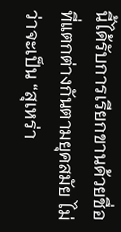นี้ได้รับการเรียกขานด้วยชื่อที่แตกต่างกันตามยุคสมัย ไม่ว่าจะเป็น “สุเหร่า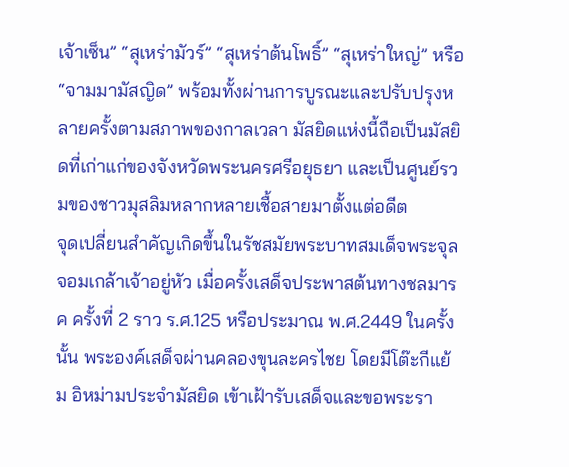เจ้าเซ็น” “สุเหร่ามัวร์” “สุเหร่าต้นโพธิ์” “สุเหร่าใหญ่” หรือ “จามมามัสญิด” พร้อมทั้งผ่านการบูรณะและปรับปรุงหลายครั้งตามสภาพของกาลเวลา มัสยิดแห่งนี้ถือเป็นมัสยิดที่เก่าแก่ของจังหวัดพระนครศรีอยุธยา และเป็นศูนย์รวมของชาวมุสลิมหลากหลายเชื้อสายมาตั้งแต่อดีต
จุดเปลี่ยนสำคัญเกิดขึ้นในรัชสมัยพระบาทสมเด็จพระจุลจอมเกล้าเจ้าอยู่หัว เมื่อครั้งเสด็จประพาสต้นทางชลมารค ครั้งที่ 2 ราว ร.ศ.125 หรือประมาณ พ.ศ.2449 ในครั้งนั้น พระองค์เสด็จผ่านคลองขุนละครไชย โดยมีโต๊ะกีแย้ม อิหม่ามประจำมัสยิด เข้าเฝ้ารับเสด็จและขอพระรา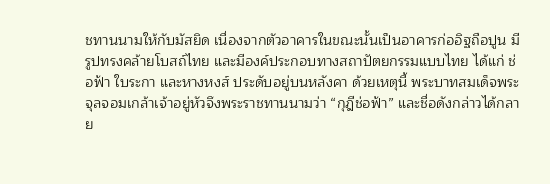ชทานนามให้กับมัสยิด เนื่องจากตัวอาคารในขณะนั้นเป็นอาคารก่ออิฐถือปูน มีรูปทรงคล้ายโบสถ์ไทย และมีองค์ประกอบทางสถาปัตยกรรมแบบไทย ได้แก่ ช่อฟ้า ใบระกา และหางหงส์ ประดับอยู่บนหลังคา ด้วยเหตุนี้ พระบาทสมเด็จพระจุลจอมเกล้าเจ้าอยู่หัวจึงพระราชทานนามว่า “กุฎีช่อฟ้า” และชื่อดังกล่าวได้กลาย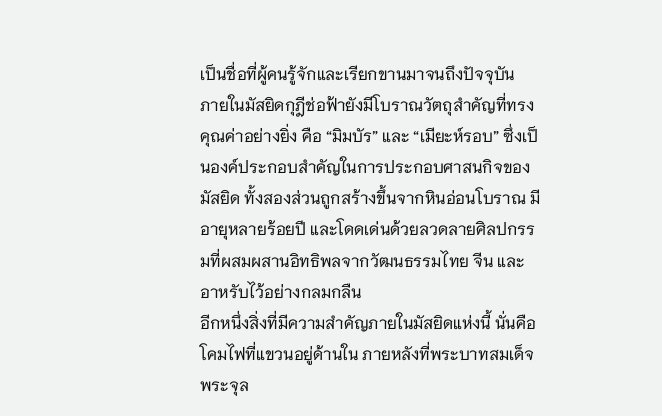เป็นชื่อที่ผู้คนรู้จักและเรียกขานมาจนถึงปัจจุบัน
ภายในมัสยิดกุฎีช่อฟ้ายังมีโบราณวัตถุสำคัญที่ทรงคุณค่าอย่างยิ่ง คือ “มิมบัร” และ “เมียะห์รอบ” ซึ่งเป็นองค์ประกอบสำคัญในการประกอบศาสนกิจของมัสยิด ทั้งสองส่วนถูกสร้างขึ้นจากหินอ่อนโบราณ มีอายุหลายร้อยปี และโดดเด่นด้วยลวดลายศิลปกรรมที่ผสมผสานอิทธิพลจากวัฒนธรรมไทย จีน และอาหรับไว้อย่างกลมกลืน
อีกหนึ่งสิ่งที่มีความสำคัญภายในมัสยิดแห่งนี้ นั่นคือ โคมไฟที่แขวนอยู่ด้านใน ภายหลังที่พระบาทสมเด็จพระจุล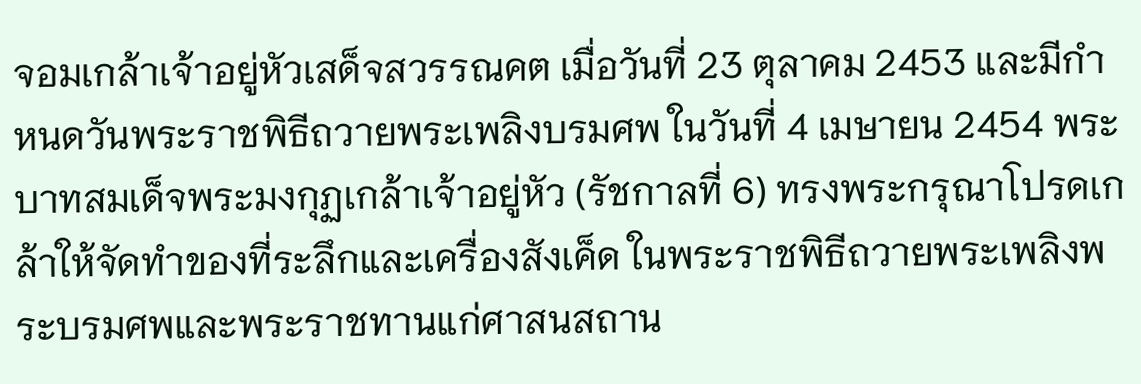จอมเกล้าเจ้าอยู่หัวเสด็จสวรรณคต เมื่อวันที่ 23 ตุลาคม 2453 และมีกำหนดวันพระราชพิธีถวายพระเพลิงบรมศพ ในวันที่ 4 เมษายน 2454 พระบาทสมเด็จพระมงกุฏเกล้าเจ้าอยู่หัว (รัชกาลที่ 6) ทรงพระกรุณาโปรดเกล้าให้จัดทำของที่ระลึกและเครื่องสังเค็ด ในพระราชพิธีถวายพระเพลิงพระบรมศพและพระราชทานแก่ศาสนสถาน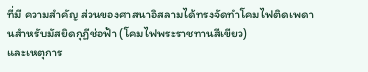ที่มี ความสำคัญ ส่วนของศาสนาอิสลามได้ทรงจัดทำโคมไฟติดเพดานสําหรับมัสยิดกุฏีช่อฟ้า (โคมไฟพระราชทานสีเขียว)
และเหตุการ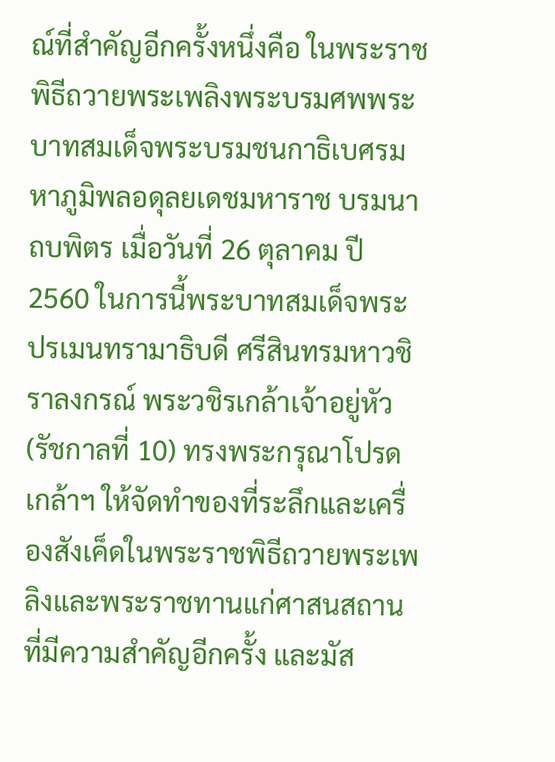ณ์ที่สำคัญอีกครั้งหนึ่งคือ ในพระราชพิธีถวายพระเพลิงพระบรมศพพระบาทสมเด็จพระบรมชนกาธิเบศรมหาภูมิพลอดุลยเดชมหาราช บรมนาถบพิตร เมื่อวันที่ 26 ตุลาคม ปี 2560 ในการนี้พระบาทสมเด็จพระปรเมนทรามาธิบดี ศรีสินทรมหาวชิราลงกรณ์ พระวชิรเกล้าเจ้าอยู่หัว (รัชกาลที่ 10) ทรงพระกรุณาโปรดเกล้าฯ ให้จัดทำของที่ระลึกและเครื่องสังเค็ดในพระราชพิธีถวายพระเพลิงและพระราชทานแก่ศาสนสถานที่มีความสำคัญอีกครั้ง และมัส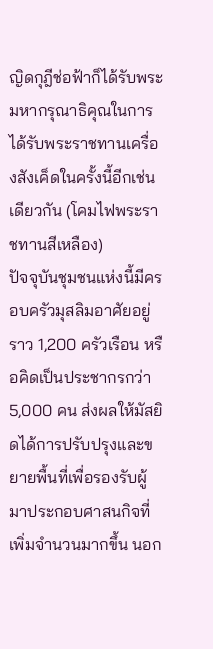ญิดกุฎีช่อฟ้าก็ได้รับพระมหากรุณาธิคุณในการได้รับพระราชทานเครื่องสังเค็ดในครั้งนี้อีกเช่นเดียวกัน (โคมไฟพระราชทานสีเหลือง)
ปัจจุบันชุมชนแห่งนี้มีครอบครัวมุสลิมอาศัยอยู่ราว 1,200 ครัวเรือน หรือคิดเป็นประชากรกว่า 5,000 คน ส่งผลให้มัสยิดได้การปรับปรุงและขยายพื้นที่เพื่อรองรับผู้มาประกอบศาสนกิจที่เพิ่มจำนวนมากขึ้น นอก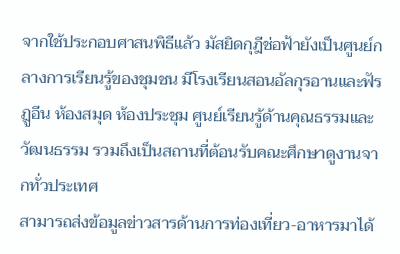จากใช้ประกอบศาสนพิธีแล้ว มัสยิดกุฎีช่อฟ้ายังเป็นศูนย์กลางการเรียนรู้ของชุมชน มีโรงเรียนสอนอัลกุรอานและฟัรฎูอีน ห้องสมุด ห้องประชุม ศูนย์เรียนรู้ด้านคุณธรรมและวัฒนธรรม รวมถึงเป็นสถานที่ต้อนรับคณะศึกษาดูงานจากทั่วประเทศ
สามารถส่งข้อมูลข่าวสารด้านการท่องเที่ยว-อาหารมาได้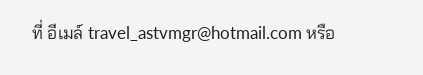ที่ อีเมล์ travel_astvmgr@hotmail.com หรือ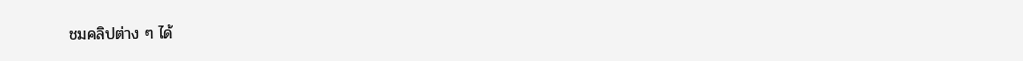ชมคลิปต่าง ๆ ได้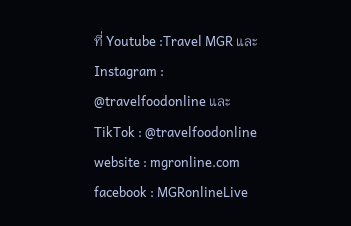ที่ Youtube :Travel MGR และ Instagram : @travelfoodonline และ TikTok : @travelfoodonline
website : mgronline.com
facebook : MGRonlineLive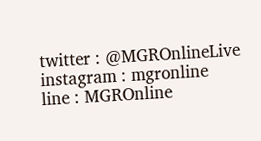twitter : @MGROnlineLive
instagram : mgronline
line : MGROnline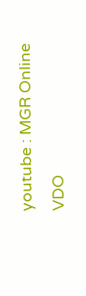youtube : MGR Online VDO